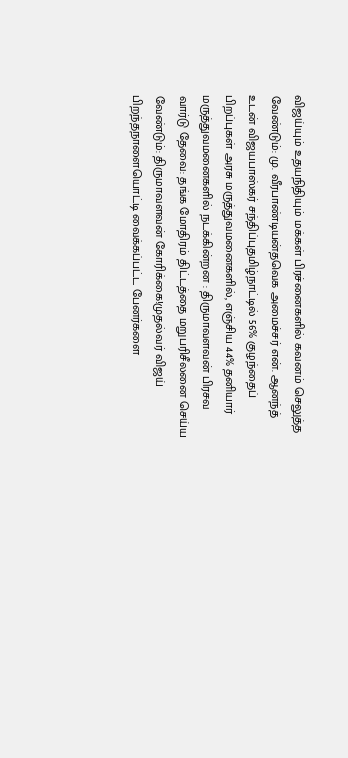விஜய்யும் உதயநிதியும் மக்கள் பிரச்னைகளில் கவனம் செலுத்த வேண்டும்: மு. வீரபாண்டியன்தவெக அமைச்சர் என். ஆனந்த் உடன் விஜயபாஸ்கர் சந்திப்புதமிழ்நாட்டில் 56% குழந்தைப் பிறப்புகள் அரசு மருத்துவமனைகளில், எஞ்சிய 44% தனியார் மருத்துவமனைகளில் நடக்கின்றன : திருமாவளவன் பிரசவ வார்டு தேவை: தங்க மோதிரம் திட்டத்தை மறுபரிசீலனை செய்ய வேண்டும்: திருமாவளவன் கோரிக்கை!முதல்வர் விஜய் பிறந்தநாளையொட்டி வைக்கப்பட்ட பேனர்களை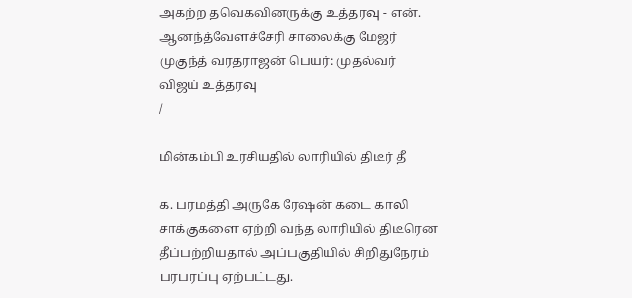அகற்ற தவெகவினருக்கு உத்தரவு - என். ஆனந்த்வேளச்சேரி சாலைக்கு மேஜர் முகுந்த் வரதராஜன் பெயர்: முதல்வர் விஜய் உத்தரவு
/

மின்கம்பி உரசியதில் லாரியில் திடீர் தீ

க. பரமத்தி அருகே ரேஷன் கடை காலி சாக்குகளை ஏற்றி வந்த லாரியில் திடீரென தீப்பற்றியதால் அப்பகுதியில் சிறிதுநேரம் பரபரப்பு ஏற்பட்டது.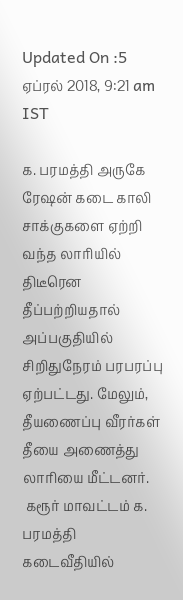Updated On :5 ஏப்ரல் 2018, 9:21 am IST

க. பரமத்தி அருகே ரேஷன் கடை காலி சாக்குகளை ஏற்றி வந்த லாரியில் திடீரென தீப்பற்றியதால் அப்பகுதியில் சிறிதுநேரம் பரபரப்பு ஏற்பட்டது. மேலும், தீயணைப்பு வீரர்கள் தீயை அணைத்து லாரியை மீட்டனர்.
 கரூர் மாவட்டம் க. பரமத்தி கடைவீதியில்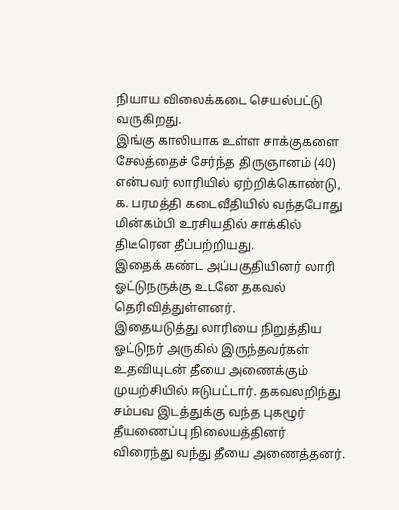நியாய விலைக்கடை செயல்பட்டு வருகிறது.
இங்கு காலியாக உள்ள சாக்குகளை சேலத்தைச் சேர்ந்த திருஞானம் (40) என்பவர் லாரியில் ஏற்றிக்கொண்டு, க. பரமத்தி கடைவீதியில் வந்தபோது மின்கம்பி உரசியதில் சாக்கில் திடீரென தீப்பற்றியது.
இதைக் கண்ட அப்பகுதியினர் லாரி ஓட்டுநருக்கு உடனே தகவல் தெரிவித்துள்ளனர்.
இதையடுத்து லாரியை நிறுத்திய ஓட்டுநர் அருகில் இருந்தவர்கள் உதவியுடன் தீயை அணைக்கும் முயற்சியில் ஈடுபட்டார். தகவலறிந்து சம்பவ இடத்துக்கு வந்த புகழூர் தீயணைப்பு நிலையத்தினர் விரைந்து வந்து தீயை அணைத்தனர்.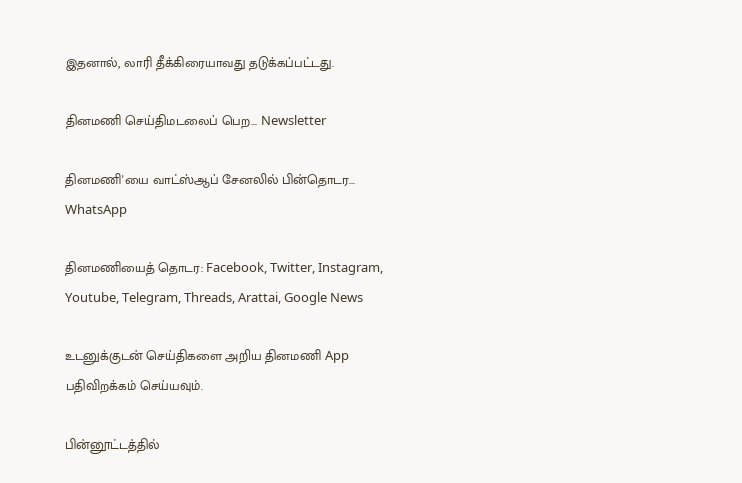இதனால், லாரி தீக்கிரையாவது தடுக்கப்பட்டது.

தினமணி செய்திமடலைப் பெற... Newsletter

தினமணி'யை வாட்ஸ்ஆப் சேனலில் பின்தொடர... WhatsApp

தினமணியைத் தொடர: Facebook, Twitter, Instagram, Youtube, Telegram, Threads, Arattai, Google News

உடனுக்குடன் செய்திகளை அறிய தினமணி App பதிவிறக்கம் செய்யவும்.

பின்னூட்டத்தில்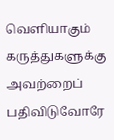வெளியாகும் கருத்துகளுக்கு அவற்றைப் பதிவிடுவோரே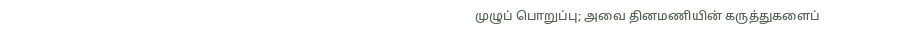முழுப் பொறுப்பு; அவை தினமணியின் கருத்துகளைப்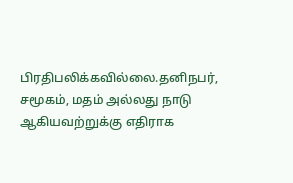பிரதிபலிக்கவில்லை.தனிநபர், சமூகம், மதம் அல்லது நாடு ஆகியவற்றுக்கு எதிராக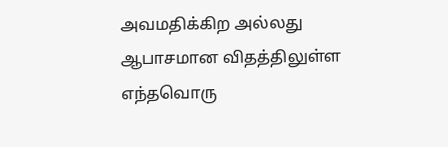அவமதிக்கிற அல்லது ஆபாசமான விதத்திலுள்ள எந்தவொரு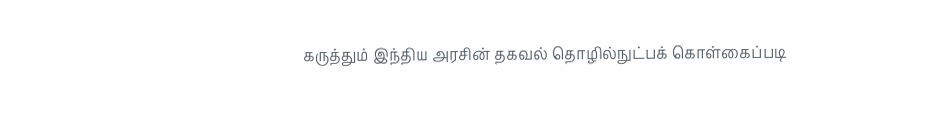கருத்தும் இந்திய அரசின் தகவல் தொழில்நுட்பக் கொள்கைப்படி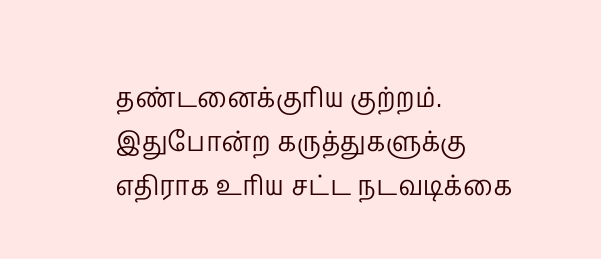தண்டனைக்குரிய குற்றம். இதுபோன்ற கருத்துகளுக்கு எதிராக உரிய சட்ட நடவடிக்கை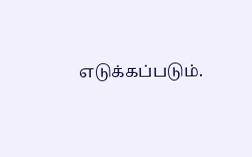எடுக்கப்படும்.